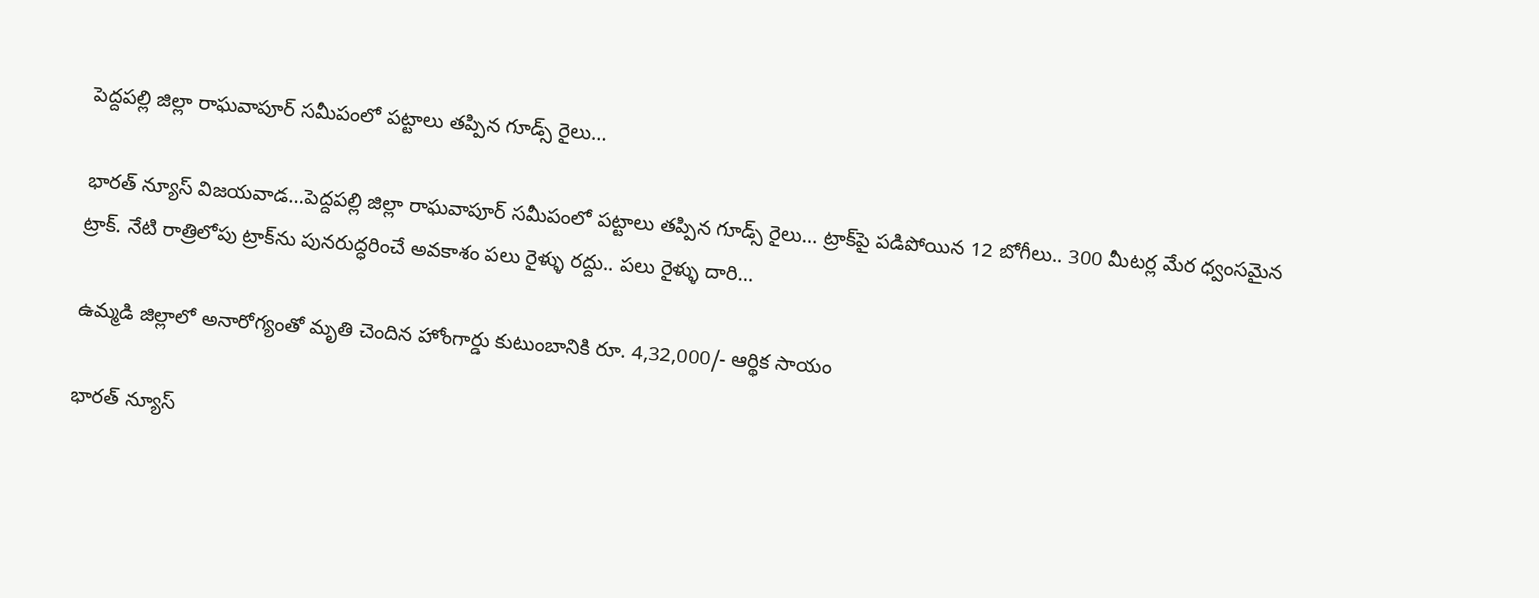పెద్దపల్లి జిల్లా రాఘవాపూర్ సమీపంలో ప‌ట్టాలు త‌ప్పిన గూడ్స్ రైలు…

భారత్ న్యూస్ విజయవాడ…పెద్దపల్లి జిల్లా రాఘవాపూర్ సమీపంలో ప‌ట్టాలు త‌ప్పిన గూడ్స్ రైలు… ట్రాక్‌పై ప‌డిపోయిన 12 బోగీలు.. 300 మీట‌ర్ల మేర ధ్వంస‌మైన ట్రాక్‌. నేటి రాత్రిలోపు ట్రాక్‌ను పున‌రుద్ధ‌రించే అవ‌కాశం ప‌లు రైళ్ళు ర‌ద్దు.. ప‌లు రైళ్ళు దారి…

ఉమ్మడి జిల్లాలో అనారోగ్యంతో మృతి చెందిన హోంగార్డు కుటుంబానికి రూ. 4,32,000/- ఆర్థిక సాయం

భారత్ న్యూస్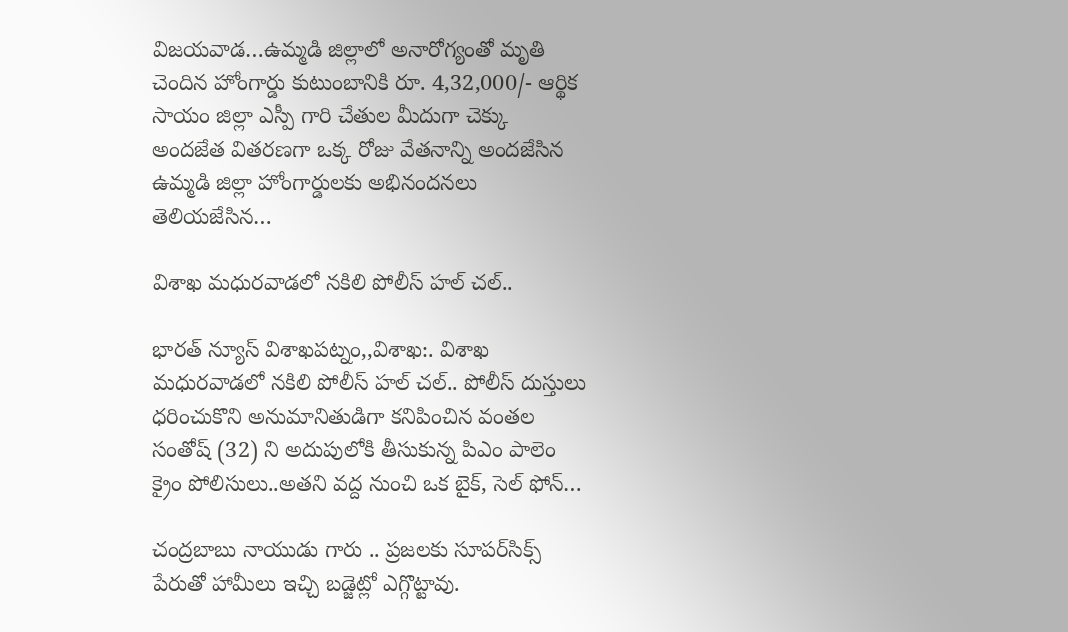విజయవాడ…ఉమ్మడి జిల్లాలో అనారోగ్యంతో మృతి చెందిన హోంగార్డు కుటుంబానికి రూ. 4,32,000/- ఆర్థిక సాయం జిల్లా ఎస్పీ గారి చేతుల మీదుగా చెక్కు అందజేత వితరణగా ఒక్క రోజు వేతనాన్ని అందజేసిన ఉమ్మడి జిల్లా హోంగార్డులకు అభినందనలు తెలియజేసిన…

విశాఖ మధురవాడలో నకిలి పోలీస్ హల్ చల్..

భారత్ న్యూస్ విశాఖపట్నం,,విశాఖ:. విశాఖ మధురవాడలో నకిలి పోలీస్ హల్ చల్.. పోలీస్ దుస్తులు ధరించుకొని అనుమానితుడిగా కనిపించిన వంతల సంతోష్ (32) ని అదుపులోకి తీసుకున్న పిఎం పాలెం క్రైం పోలిసులు..అతని వద్ద నుంచి ఒక బైక్, సెల్ ఫోన్…

చంద్రబాబు నాయుడు గారు .. ప్రజలకు సూపర్‌సిక్స్‌ పేరుతో హామీలు ఇచ్చి బడ్జెట్లో ఎగ్గొట్టావు.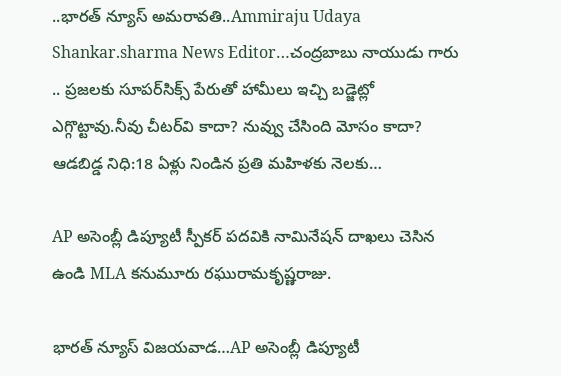..భారత్ న్యూస్ అమరావతి..Ammiraju Udaya Shankar.sharma News Editor…చంద్రబాబు నాయుడు గారు .. ప్రజలకు సూపర్‌సిక్స్‌ పేరుతో హామీలు ఇచ్చి బడ్జెట్లో ఎగ్గొట్టావు.నీవు చీటర్‌వి కాదా? నువ్వు చేసింది మోసం కాదా? ఆడ‌బిడ్డ నిధి:18 ఏళ్లు నిండిన‌ ప్ర‌తి మ‌హిళకు నెల‌కు…

AP అసెంబ్లీ డిప్యూటీ స్పీకర్ పదవికి నామినేషన్ దాఖలు చెసిన ఉండి MLA కనుమూరు రఘురామకృష్ణరాజు.

భారత్ న్యూస్ విజయవాడ…AP అసెంబ్లీ డిప్యూటీ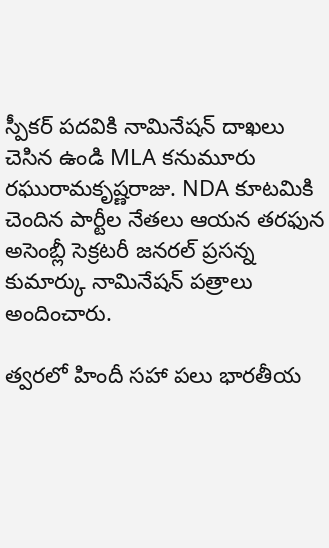స్పీకర్ పదవికి నామినేషన్ దాఖలు చెసిన ఉండి MLA కనుమూరు రఘురామకృష్ణరాజు. NDA కూటమికి చెందిన పార్టీల నేతలు ఆయన తరఫున అసెంబ్లీ సెక్రటరీ జనరల్ ప్రసన్న కుమార్కు నామినేషన్ పత్రాలు అందించారు.

త్వరలో హిందీ సహా పలు భారతీయ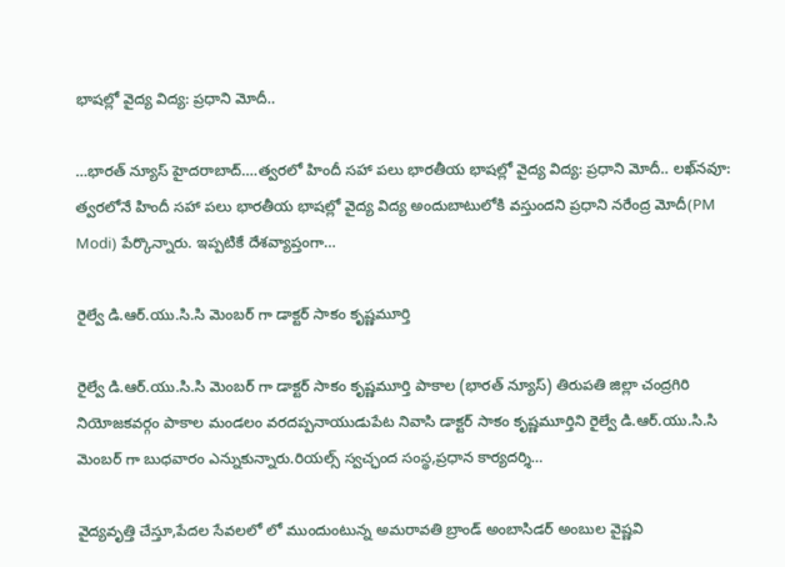భాషల్లో వైద్య విద్య: ప్రధాని మోదీ..

…భారత్ న్యూస్ హైదరాబాద్….త్వరలో హిందీ సహా పలు భారతీయ భాషల్లో వైద్య విద్య: ప్రధాని మోదీ.. లఖ్‌నవూ: త్వరలోనే హిందీ సహా పలు భారతీయ భాషల్లో వైద్య విద్య అందుబాటులోకి వస్తుందని ప్రధాని నరేంద్ర మోదీ(PM Modi) పేర్కొన్నారు. ఇప్పటికే దేశవ్యాప్తంగా…

రైల్వే డి.ఆర్.యు.సి.సి మెంబర్ గా డాక్టర్ సాకం కృష్ణమూర్తి

రైల్వే డి.ఆర్.యు.సి.సి మెంబర్ గా డాక్టర్ సాకం కృష్ణమూర్తి పాకాల (భారత్ న్యూస్) తిరుపతి జిల్లా చంద్రగిరి నియోజకవర్గం పాకాల మండలం వరదప్పనాయుడుపేట నివాసి డాక్టర్ సాకం కృష్ణమూర్తిని రైల్వే డి.ఆర్.యు.సి.సి మెంబర్ గా బుధవారం ఎన్నుకున్నారు.రియల్స్ స్వచ్ఛంద సంస్థ,ప్రధాన కార్యదర్శి…

వైద్యవృత్తి చేస్తూ,పేదల సేవలలో లో ముందుంటున్న అమరావతి బ్రాండ్ అంబాసిడర్ అంబుల వైష్ణవి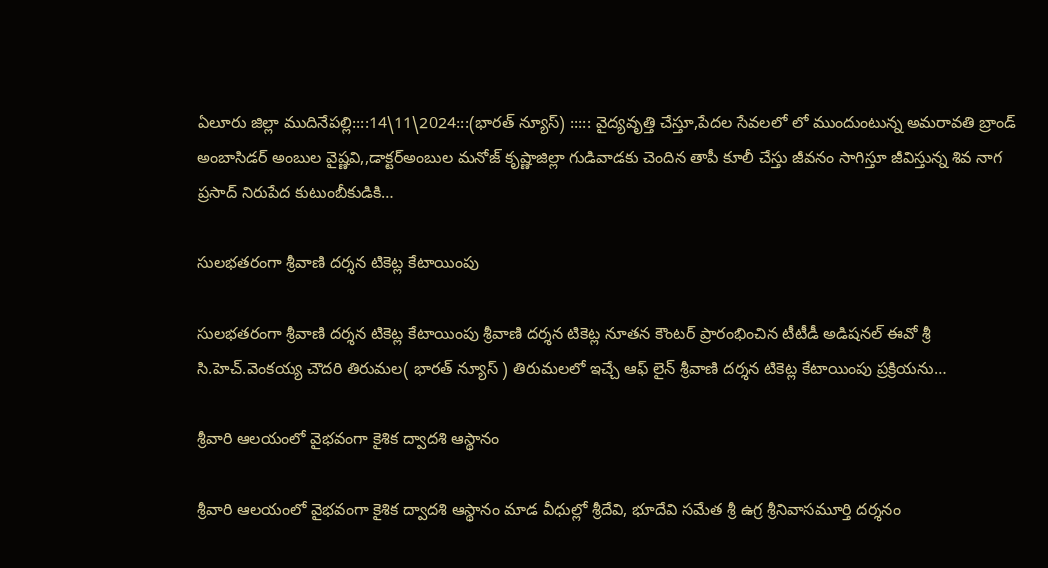ఏలూరు జిల్లా ముదినేపల్లి::::14\11\2024:::(భారత్ న్యూస్) ::::: వైద్యవృత్తి చేస్తూ,పేదల సేవలలో లో ముందుంటున్న అమరావతి బ్రాండ్ అంబాసిడర్ అంబుల వైష్ణవి,,డాక్టర్అంబుల మనోజ్ కృష్ణాజిల్లా గుడివాడకు చెందిన తాపీ కూలీ చేస్తు జీవనం సాగిస్తూ జీవిస్తున్న శివ నాగ ప్రసాద్ నిరుపేద కుటుంబీకుడికి…

సులభతరంగా శ్రీవాణి దర్శన టికెట్ల కేటాయింపు

సులభతరంగా శ్రీవాణి దర్శన టికెట్ల కేటాయింపు శ్రీవాణి దర్శన టికెట్ల నూతన కౌంటర్ ప్రారంభించిన టీటీడీ అడిషనల్ ఈవో శ్రీ సి.హెచ్.వెంకయ్య చౌదరి తిరుమల( భారత్ న్యూస్ ) తిరుమలలో ఇచ్చే ఆఫ్ లైన్ శ్రీవాణి దర్శన టికెట్ల కేటాయింపు ప్రక్రియను…

శ్రీవారి ఆలయంలో వైభవంగా కైశిక ద్వాదశి ఆస్థానం

శ్రీవారి ఆలయంలో వైభవంగా కైశిక ద్వాదశి ఆస్థానం మాడ వీధుల్లో శ్రీదేవి, భూదేవి సమేత శ్రీ ఉగ్ర శ్రీనివాసమూర్తి దర్శనం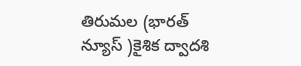తిరుమల (భారత్ న్యూస్ )కైశిక ద్వాదశి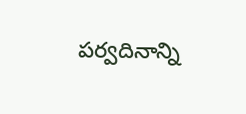పర్వదినాన్ని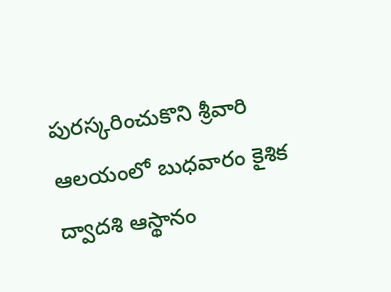పురస్కరించుకొని శ్రీవారి ఆలయంలో బుధవారం కైశిక ద్వాదశి ఆస్థానం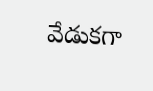వేడుక‌గా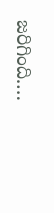జ‌రిగింది.…